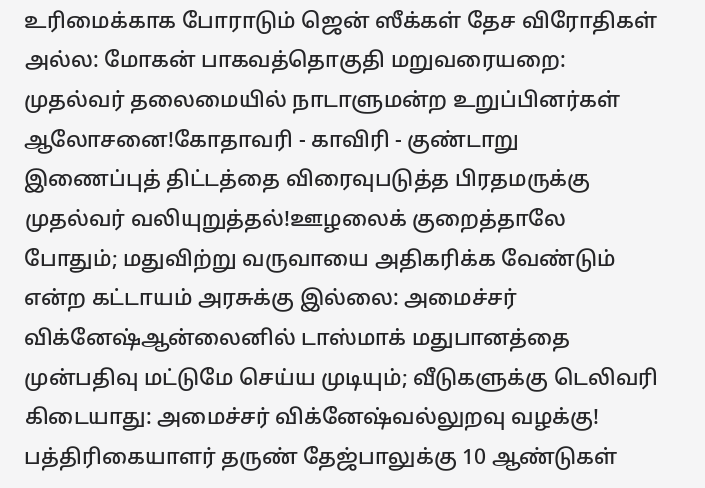உரிமைக்காக போராடும் ஜென் ஸீக்கள் தேச விரோதிகள் அல்ல: மோகன் பாகவத்தொகுதி மறுவரையறை: முதல்வர் தலைமையில் நாடாளுமன்ற உறுப்பினர்கள் ஆலோசனை!கோதாவரி - காவிரி - குண்டாறு இணைப்புத் திட்டத்தை விரைவுபடுத்த பிரதமருக்கு முதல்வர் வலியுறுத்தல்!ஊழலைக் குறைத்தாலே போதும்; மதுவிற்று வருவாயை அதிகரிக்க வேண்டும் என்ற கட்டாயம் அரசுக்கு இல்லை: அமைச்சர் விக்னேஷ்ஆன்லைனில் டாஸ்மாக் மதுபானத்தை முன்பதிவு மட்டுமே செய்ய முடியும்; வீடுகளுக்கு டெலிவரி கிடையாது: அமைச்சர் விக்னேஷ்வல்லுறவு வழக்கு! பத்திரிகையாளர் தருண் தேஜ்பாலுக்கு 10 ஆண்டுகள்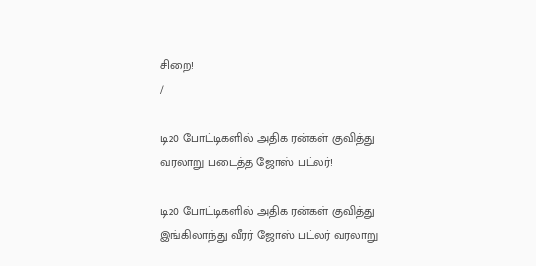சிறை!
/

டி20 போட்டிகளில் அதிக ரன்கள் குவித்து வரலாறு படைத்த ஜோஸ் பட்லர்!

டி20 போட்டிகளில் அதிக ரன்கள் குவித்து இங்கிலாந்து வீரர் ஜோஸ் பட்லர் வரலாறு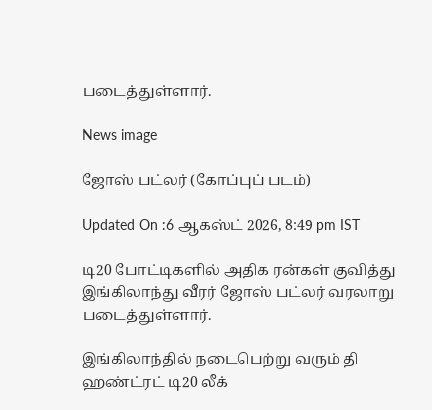படைத்துள்ளார்.

News image

ஜோஸ் பட்லர் (கோப்புப் படம்)

Updated On :6 ஆகஸ்ட் 2026, 8:49 pm IST

டி20 போட்டிகளில் அதிக ரன்கள் குவித்து இங்கிலாந்து வீரர் ஜோஸ் பட்லர் வரலாறு படைத்துள்ளார்.

இங்கிலாந்தில் நடைபெற்று வரும் தி ஹண்ட்ரட் டி20 லீக்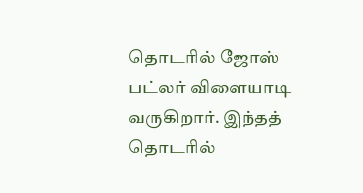தொடரில் ஜோஸ் பட்லர் விளையாடி வருகிறார். இந்தத் தொடரில்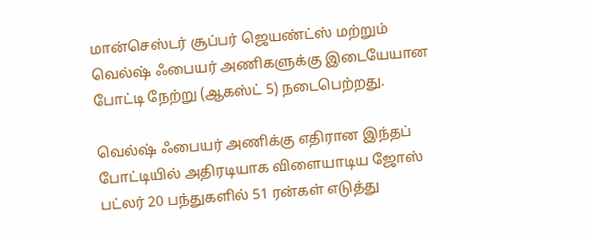மான்செஸ்டர் சூப்பர் ஜெயண்ட்ஸ் மற்றும் வெல்ஷ் ஃபையர் அணிகளுக்கு இடையேயான போட்டி நேற்று (ஆகஸ்ட் 5) நடைபெற்றது.

வெல்ஷ் ஃபையர் அணிக்கு எதிரான இந்தப் போட்டியில் அதிரடியாக விளையாடிய ஜோஸ் பட்லர் 20 பந்துகளில் 51 ரன்கள் எடுத்து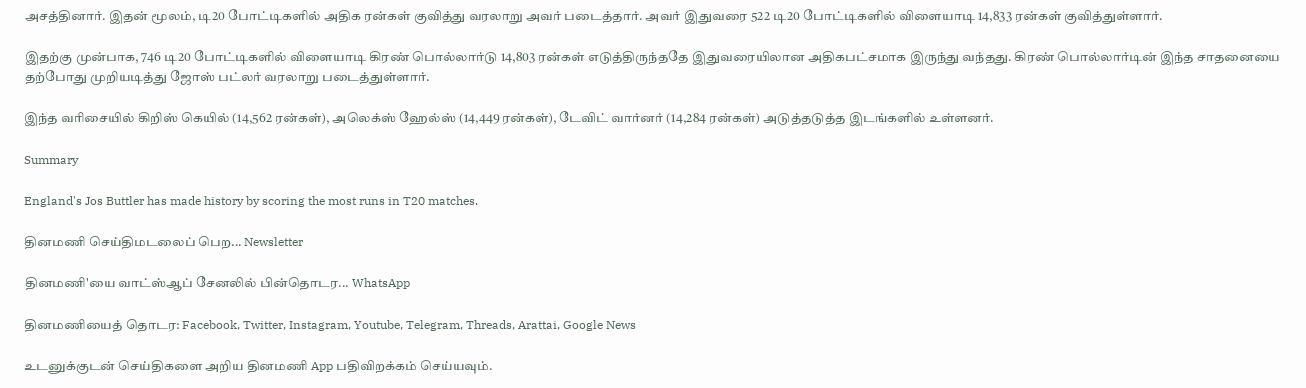அசத்தினார். இதன் மூலம், டி20 போட்டிகளில் அதிக ரன்கள் குவித்து வரலாறு அவர் படைத்தார். அவர் இதுவரை 522 டி20 போட்டிகளில் விளையாடி 14,833 ரன்கள் குவித்துள்ளார்.

இதற்கு முன்பாக, 746 டி20 போட்டிகளில் விளையாடி கிரண் பொல்லார்டு 14,803 ரன்கள் எடுத்திருந்ததே இதுவரையிலான அதிகபட்சமாக இருந்து வந்தது. கிரண் பொல்லார்டின் இந்த சாதனையை தற்போது முறியடித்து ஜோஸ் பட்லர் வரலாறு படைத்துள்ளார்.

இந்த வரிசையில் கிறிஸ் கெயில் (14,562 ரன்கள்), அலெக்ஸ் ஹேல்ஸ் (14,449 ரன்கள்), டேவிட் வார்னர் (14,284 ரன்கள்) அடுத்தடுத்த இடங்களில் உள்ளனர்.

Summary

England's Jos Buttler has made history by scoring the most runs in T20 matches.

தினமணி செய்திமடலைப் பெற... Newsletter

தினமணி'யை வாட்ஸ்ஆப் சேனலில் பின்தொடர... WhatsApp

தினமணியைத் தொடர: Facebook, Twitter, Instagram, Youtube, Telegram, Threads, Arattai, Google News

உடனுக்குடன் செய்திகளை அறிய தினமணி App பதிவிறக்கம் செய்யவும்.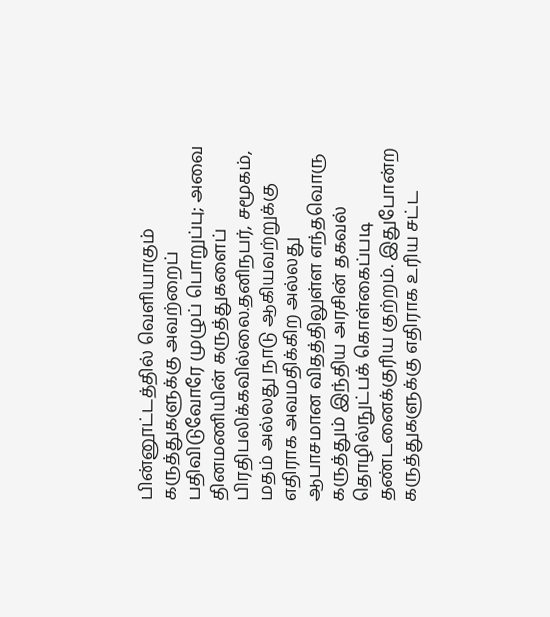பின்னூட்டத்தில் வெளியாகும் கருத்துகளுக்கு அவற்றைப் பதிவிடுவோரே முழுப் பொறுப்பு; அவை தினமணியின் கருத்துகளைப் பிரதிபலிக்கவில்லை.தனிநபர், சமூகம், மதம் அல்லது நாடு ஆகியவற்றுக்கு எதிராக அவமதிக்கிற அல்லது ஆபாசமான விதத்திலுள்ள எந்தவொரு கருத்தும் இந்திய அரசின் தகவல் தொழில்நுட்பக் கொள்கைப்படி தண்டனைக்குரிய குற்றம். இதுபோன்ற கருத்துகளுக்கு எதிராக உரிய சட்ட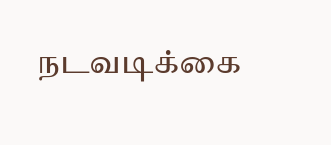நடவடிக்கை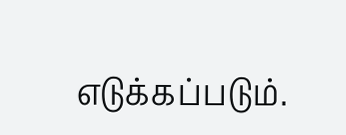எடுக்கப்படும்.